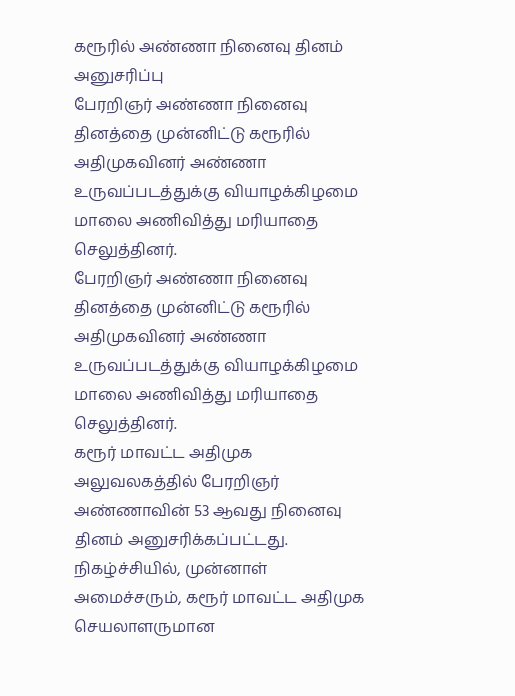கரூரில் அண்ணா நினைவு தினம் அனுசரிப்பு
பேரறிஞர் அண்ணா நினைவு தினத்தை முன்னிட்டு கரூரில் அதிமுகவினர் அண்ணா உருவப்படத்துக்கு வியாழக்கிழமை மாலை அணிவித்து மரியாதை செலுத்தினர்.
பேரறிஞர் அண்ணா நினைவு தினத்தை முன்னிட்டு கரூரில் அதிமுகவினர் அண்ணா உருவப்படத்துக்கு வியாழக்கிழமை மாலை அணிவித்து மரியாதை செலுத்தினர்.
கரூர் மாவட்ட அதிமுக அலுவலகத்தில் பேரறிஞர் அண்ணாவின் 53 ஆவது நினைவு தினம் அனுசரிக்கப்பட்டது. நிகழ்ச்சியில், முன்னாள் அமைச்சரும், கரூர் மாவட்ட அதிமுக செயலாளருமான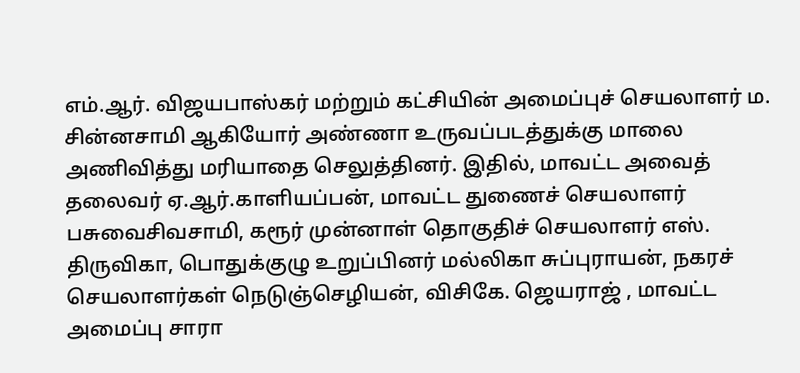எம்.ஆர். விஜயபாஸ்கர் மற்றும் கட்சியின் அமைப்புச் செயலாளர் ம. சின்னசாமி ஆகியோர் அண்ணா உருவப்படத்துக்கு மாலை அணிவித்து மரியாதை செலுத்தினர். இதில், மாவட்ட அவைத் தலைவர் ஏ.ஆர்.காளியப்பன், மாவட்ட துணைச் செயலாளர் பசுவைசிவசாமி, கரூர் முன்னாள் தொகுதிச் செயலாளர் எஸ். திருவிகா, பொதுக்குழு உறுப்பினர் மல்லிகா சுப்புராயன், நகரச் செயலாளர்கள் நெடுஞ்செழியன், விசிகே. ஜெயராஜ் , மாவட்ட அமைப்பு சாரா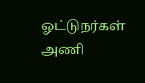ஓட்டுநர்கள் அணி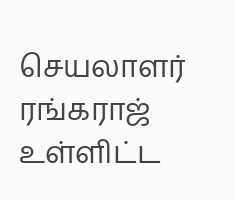செயலாளர் ரங்கராஜ் உள்ளிட்ட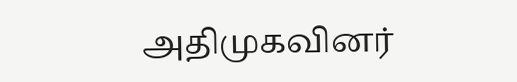அதிமுகவினர்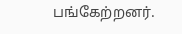பங்கேற்றனர்.